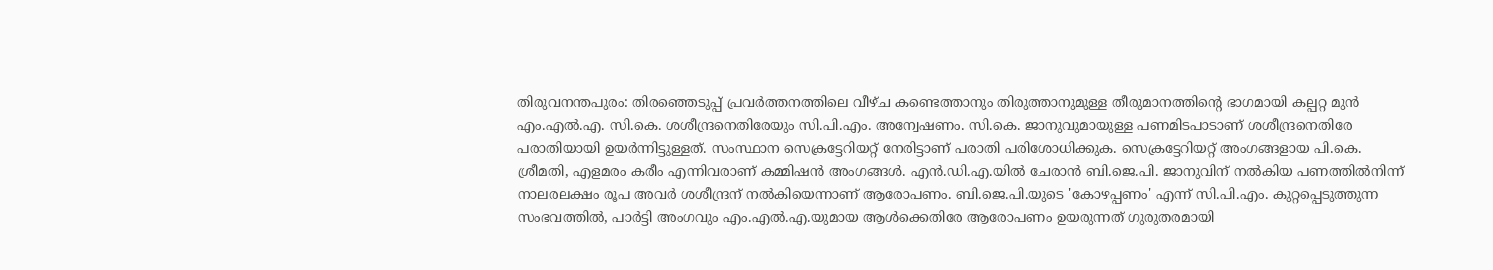തിരുവനന്തപുരം: തിരഞ്ഞെടുപ്പ് പ്രവർത്തനത്തിലെ വീഴ്ച കണ്ടെത്താനും തിരുത്താനുമുള്ള തീരുമാനത്തിന്റെ ഭാഗമായി കല്പറ്റ മുൻ എം.എൽ.എ. സി.കെ. ശശീന്ദ്രനെതിരേയും സി.പി.എം. അന്വേഷണം. സി.കെ. ജാനുവുമായുള്ള പണമിടപാടാണ് ശശീന്ദ്രനെതിരേ പരാതിയായി ഉയർന്നിട്ടുള്ളത്. സംസ്ഥാന സെക്രട്ടേറിയറ്റ് നേരിട്ടാണ് പരാതി പരിശോധിക്കുക. സെക്രട്ടേറിയറ്റ് അംഗങ്ങളായ പി.കെ. ശ്രീമതി, എളമരം കരീം എന്നിവരാണ് കമ്മിഷൻ അംഗങ്ങൾ. എൻ.ഡി.എ.യിൽ ചേരാൻ ബി.ജെ.പി. ജാനുവിന് നൽകിയ പണത്തിൽനിന്ന് നാലരലക്ഷം രൂപ അവർ ശശീന്ദ്രന് നൽകിയെന്നാണ് ആരോപണം. ബി.ജെ.പി.യുടെ 'കോഴപ്പണം' എന്ന് സി.പി.എം. കുറ്റപ്പെടുത്തുന്ന സംഭവത്തിൽ, പാർട്ടി അംഗവും എം.എൽ.എ.യുമായ ആൾക്കെതിരേ ആരോപണം ഉയരുന്നത് ഗുരുതരമായി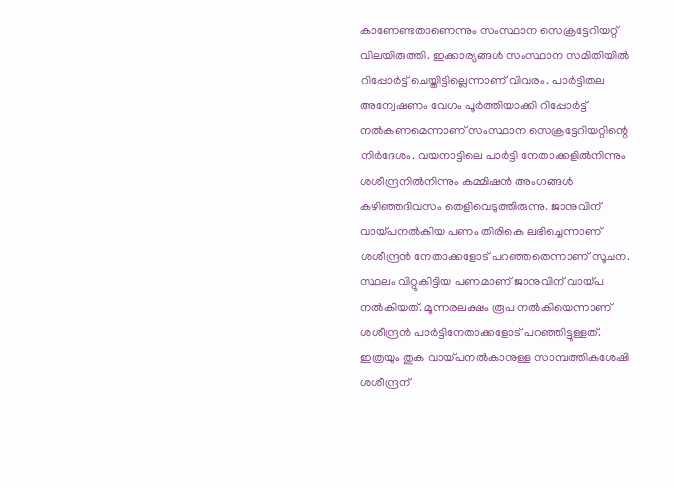കാണേണ്ടതാണെന്നും സംസ്ഥാന സെക്രട്ടേറിയറ്റ് വിലയിരുത്തി. ഇക്കാര്യങ്ങൾ സംസ്ഥാന സമിതിയിൽ റിപ്പോർട്ട് ചെയ്തിട്ടില്ലെന്നാണ് വിവരം. പാർട്ടിതല അന്വേഷണം വേഗം പൂർത്തിയാക്കി റിപ്പോർട്ട് നൽകണമെന്നാണ് സംസ്ഥാന സെക്രട്ടേറിയറ്റിന്റെ നിർദേശം. വയനാട്ടിലെ പാർട്ടി നേതാക്കളിൽനിന്നും ശശീന്ദ്രനിൽനിന്നും കമ്മിഷൻ അംഗങ്ങൾ കഴിഞ്ഞദിവസം തെളിവെടുത്തിരുന്നു. ജാനുവിന് വായ്പനൽകിയ പണം തിരികെ ലഭിച്ചെന്നാണ് ശശീന്ദ്രൻ നേതാക്കളോട് പറഞ്ഞതെന്നാണ് സൂചന. സ്ഥലം വിറ്റുകിട്ടിയ പണമാണ് ജാനുവിന് വായ്പ നൽകിയത്. മൂന്നരലക്ഷം രൂപ നൽകിയെന്നാണ് ശശീന്ദ്രൻ പാർട്ടിനേതാക്കളോട് പറഞ്ഞിട്ടുള്ളത്. ഇത്രയും തുക വായ്പനൽകാനുള്ള സാമ്പത്തികശേഷി ശശീന്ദ്രന്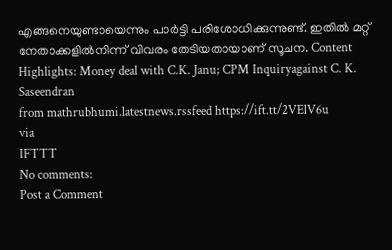എങ്ങനെയുണ്ടായെന്നും പാർട്ടി പരിശോധിക്കുന്നുണ്ട്. ഇതിൽ മറ്റ് നേതാക്കളിൽനിന്ന് വിവരം തേടിയതായാണ് സൂചന. Content Highlights: Money deal with C.K. Janu; CPM Inquiryagainst C. K. Saseendran
from mathrubhumi.latestnews.rssfeed https://ift.tt/2VElV6u
via
IFTTT
No comments:
Post a Comment